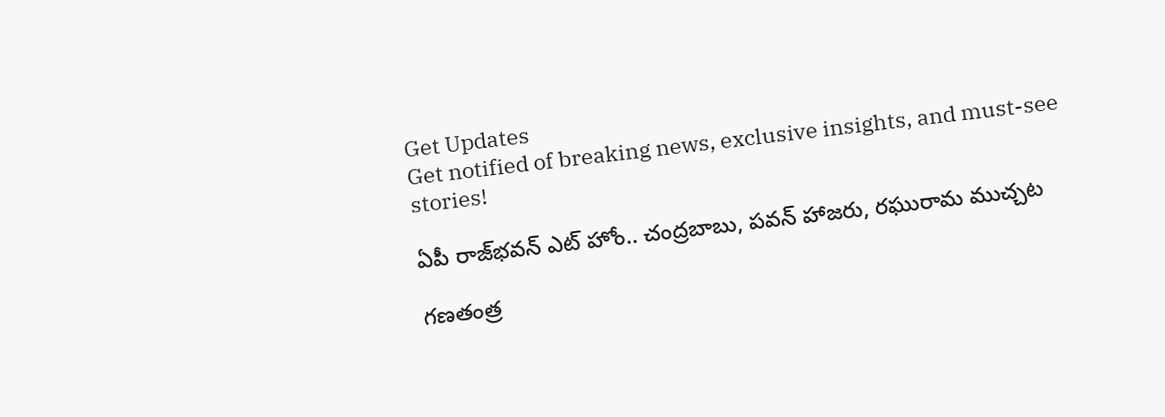Get Updates
Get notified of breaking news, exclusive insights, and must-see stories!

ఏపీ రాజ్‌భవన్ ఎట్ హోం.. చంద్రబాబు, పవన్ హాజరు, రఘురామ ముచ్చట

గణతంత్ర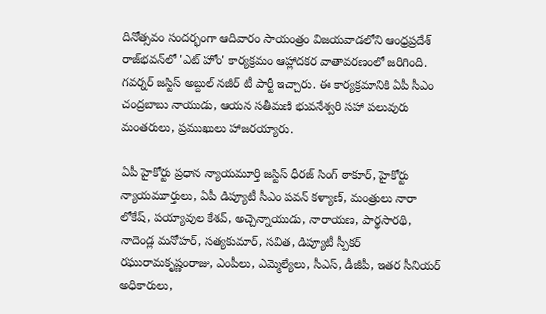దినోత్సవం సందర్భంగా ఆదివారం సాయంత్రం విజయవాడలోని ఆంధ్రప్రదేశ్ రాజ్‌భవన్‌లో 'ఎట్ హోం' కార్యక్రమం ఆహ్లాదకర వాతావరణంలో జరిగింది. గవర్నర్ జస్టిస్ అబ్దుల్ నజీర్ టీ పార్టీ ఇచ్చారు. ఈ కార్యక్రమానికి ఏపీ సీఎం చంద్రబాబు నాయుడు, ఆయన సతీమణి భువనేశ్వరి సహా పలువురు మంతరులు, ప్రముఖులు హాజరయ్యారు.

ఏపీ హైకోర్టు ప్రధాన న్యాయమూర్తి జస్టిస్ ధీరజ్ సింగ్ ఠాకూర్, హైకోర్టు న్యాయమూర్తులు, ఏపీ డిప్యూటీ సీఎం పవన్ కళ్యాణ్, మంత్రులు నారా లోకేష్, పయ్యావుల కేశవ్, అచ్చెన్నాయుడు, నారాయణ, పార్థసారథి, నాదెండ్ల మనోహర్, సత్యకుమార్, సవిత, డిప్యూటీ స్పీకర్ రఘురామకృష్ణంరాజు, ఎంపీలు, ఎమ్మెల్యేలు, సీఎస్, డీజీపీ, ఇతర సీనియర్ అధికారులు,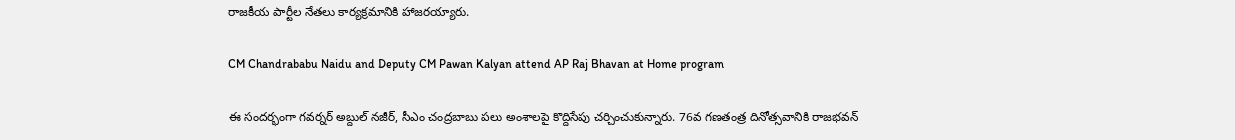రాజకీయ పార్టీల నేతలు కార్యక్రమానికి హాజరయ్యారు.

CM Chandrababu Naidu and Deputy CM Pawan Kalyan attend AP Raj Bhavan at Home program

ఈ సందర్భంగా గవర్నర్ అబ్దుల్ నజీర్, సీఎం చంద్రబాబు పలు అంశాలపై కొద్దిసేపు చర్చించుకున్నారు. 76వ గణతంత్ర దినోత్సవానికి రాజభవన్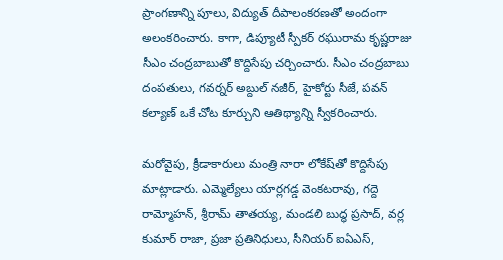ప్రాంగణాన్ని పూలు, విద్యుత్ దీపాలంకరణ‌తో అందంగా అలంకరించారు. కాగా, డిప్యూటీ స్పీకర్ రఘురామ కృష్ణరాజు సీఎం చంద్రబాబుతో కొద్దిసేపు చర్చించారు. సీఎం చంద్రబాబు దంపతులు, గవర్నర్ అబ్దుల్ నజీర్, హైకోర్టు సీజే, పవన్ కల్యాణ్ ఒకే చోట కూర్చుని ఆతిథ్యాన్ని స్వీకరించారు.

మరోవైపు, క్రీడాకారులు మంత్రి నారా లోకేష్‌తో కొద్దిసేపు మాట్లాడారు. ఎమ్మెల్యేలు యార్లగడ్డ వెంకటరావు, గద్దె రామ్మోహన్, శ్రీరామ్ తాతయ్య, మండలి బుద్ధ ప్రసాద్, వర్ల కుమార్ రాజా, ప్రజా ప్రతినిధులు, సీనియర్ ఐఏఎస్,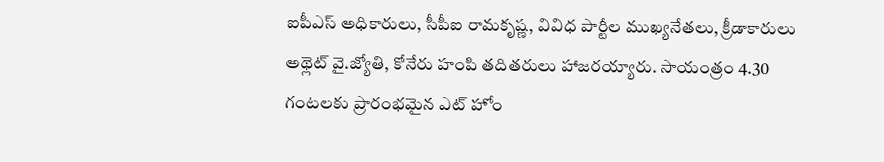ఐపీఎస్ అధికారులు, సీపీఐ రామకృష్ణ, వివిధ పార్టీల ముఖ్యనేతలు, క్రీడాకారులు అథ్లెట్ వై.జ్యోతి, కోనేరు హంపి తదితరులు హాజరయ్యారు. సాయంత్రం 4.30 గంటలకు ప్రారంభమైన ఎట్ హోం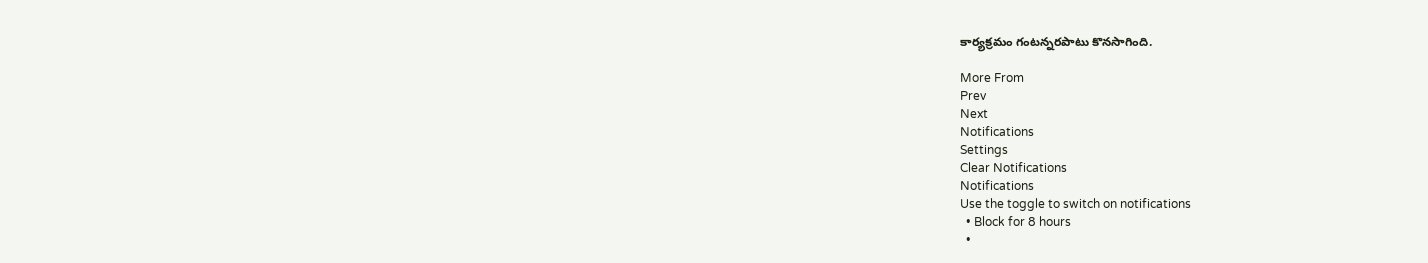కార్యక్రమం గంటన్నరపాటు కొనసాగింది.

More From
Prev
Next
Notifications
Settings
Clear Notifications
Notifications
Use the toggle to switch on notifications
  • Block for 8 hours
  •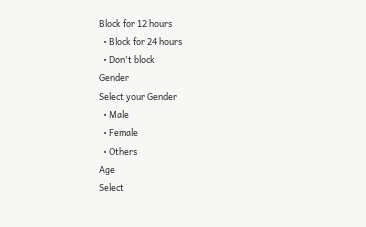Block for 12 hours
  • Block for 24 hours
  • Don't block
Gender
Select your Gender
  • Male
  • Female
  • Others
Age
Select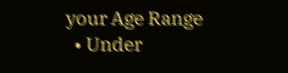your Age Range
  • Under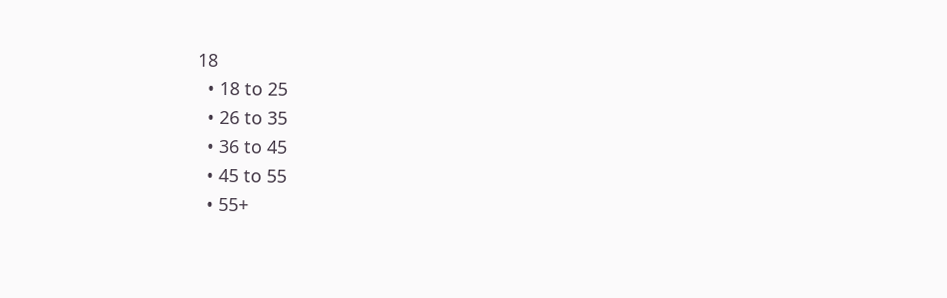18
  • 18 to 25
  • 26 to 35
  • 36 to 45
  • 45 to 55
  • 55+